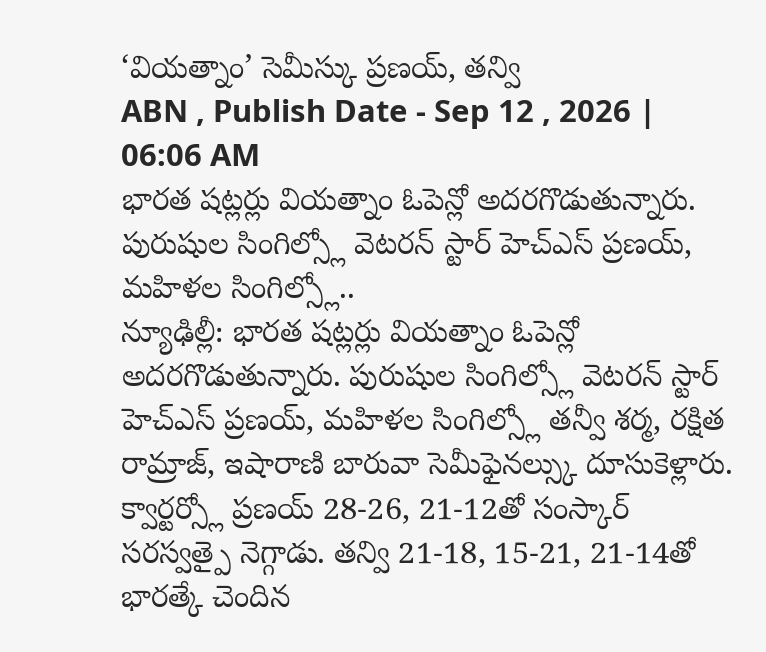‘వియత్నాం’ సెమీస్కు ప్రణయ్, తన్వి
ABN , Publish Date - Sep 12 , 2026 | 06:06 AM
భారత షట్లర్లు వియత్నాం ఓపెన్లో అదరగొడుతున్నారు. పురుషుల సింగిల్స్లో వెటరన్ స్టార్ హెచ్ఎస్ ప్రణయ్, మహిళల సింగిల్స్లో..
న్యూఢిల్లీ: భారత షట్లర్లు వియత్నాం ఓపెన్లో అదరగొడుతున్నారు. పురుషుల సింగిల్స్లో వెటరన్ స్టార్ హెచ్ఎస్ ప్రణయ్, మహిళల సింగిల్స్లో తన్వీ శర్మ, రక్షిత రామ్రాజ్, ఇషారాణి బారువా సెమీఫైనల్స్కు దూసుకెళ్లారు. క్వార్టర్స్లో ప్రణయ్ 28-26, 21-12తో సంస్కార్ సరస్వత్పై నెగ్గాడు. తన్వి 21-18, 15-21, 21-14తో భారత్కే చెందిన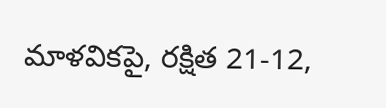మాళవికపై, రక్షిత 21-12,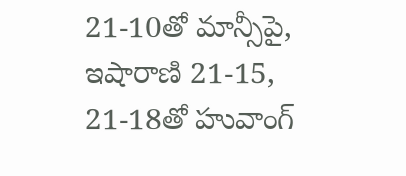21-10తో మాన్సీపై, ఇషారాణి 21-15, 21-18తో హువాంగ్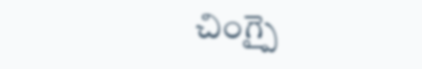చింగ్పై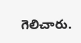గెలిచారు.